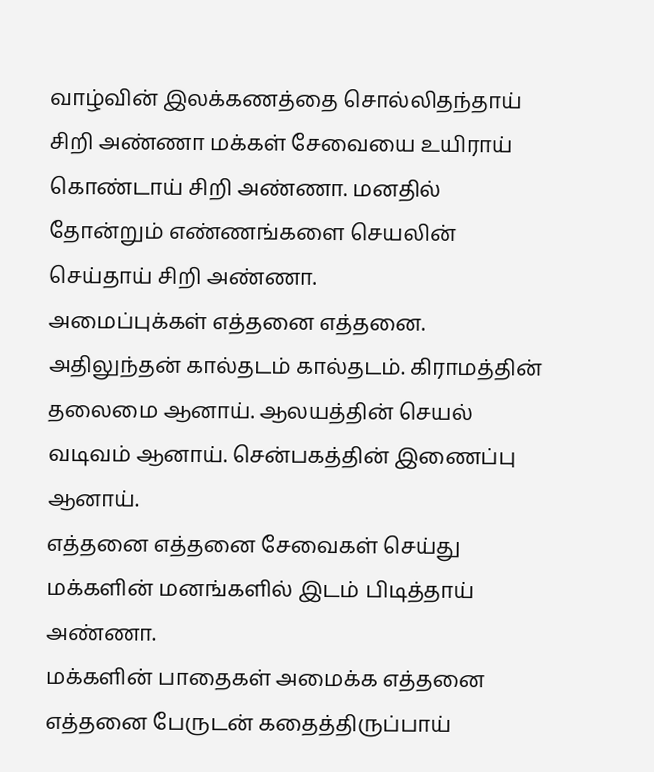வாழ்வின் இலக்கணத்தை சொல்லிதந்தாய் சிறி அண்ணா மக்கள் சேவையை உயிராய் கொண்டாய் சிறி அண்ணா. மனதில் தோன்றும் எண்ணங்களை செயலின் செய்தாய் சிறி அண்ணா.
அமைப்புக்கள் எத்தனை எத்தனை. அதிலுந்தன் கால்தடம் கால்தடம். கிராமத்தின் தலைமை ஆனாய். ஆலயத்தின் செயல் வடிவம் ஆனாய். சென்பகத்தின் இணைப்பு ஆனாய்.
எத்தனை எத்தனை சேவைகள் செய்து மக்களின் மனங்களில் இடம் பிடித்தாய் அண்ணா.
மக்களின் பாதைகள் அமைக்க எத்தனை எத்தனை பேருடன் கதைத்திருப்பாய்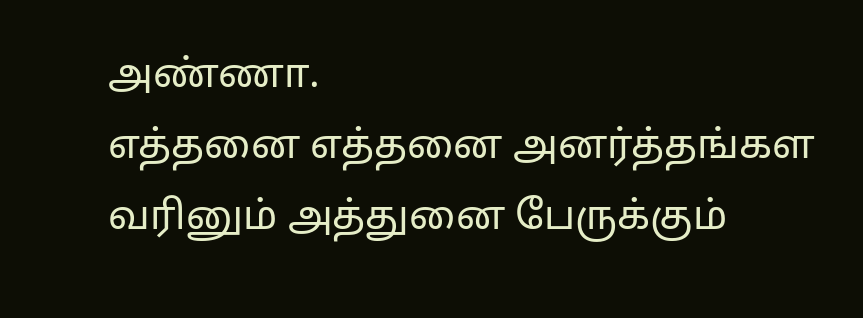அண்ணா.
எத்தனை எத்தனை அனர்த்தங்கள வரினும் அத்துனை பேருக்கும்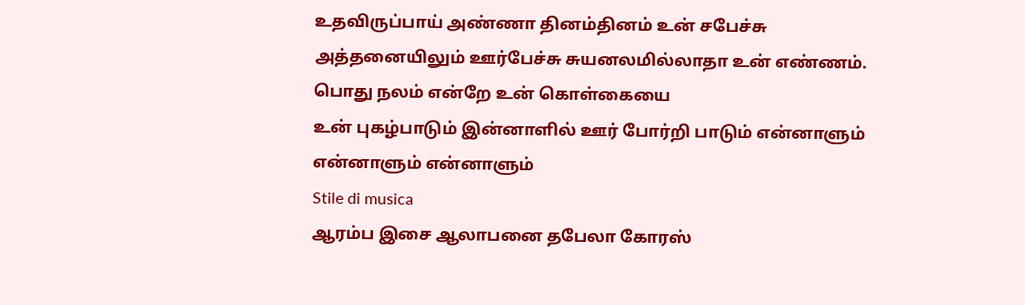உதவிருப்பாய் அண்ணா தினம்தினம் உன் சபேச்சு அத்தனையிலும் ஊர்பேச்சு சுயனலமில்லாதா உன் எண்ணம். பொது நலம் என்றே உன் கொள்கையை
உன் புகழ்பாடும் இன்னாளில் ஊர் போர்றி பாடும் என்னாளும் என்னாளும் என்னாளும்
Stile di musica
ஆரம்ப இசை ஆலாபனை தபேலா கோரஸ்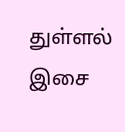துள்ளல் இசை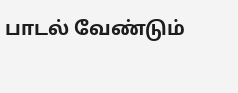பாடல் வேண்டும்